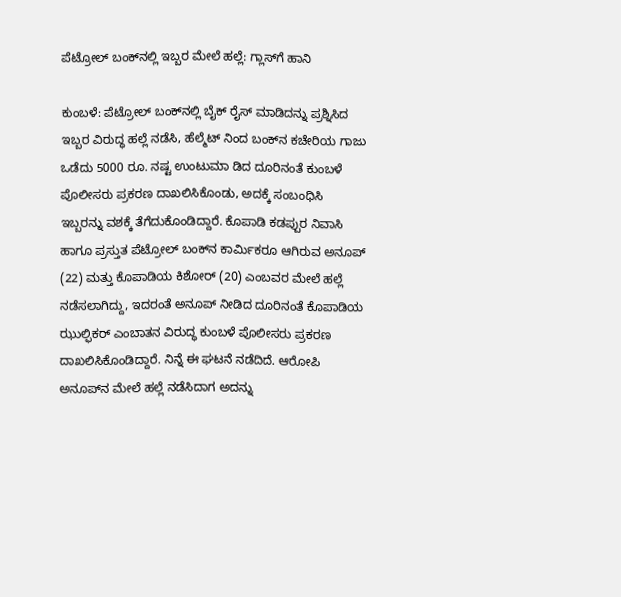ಪೆಟ್ರೋಲ್ ಬಂಕ್‌ನಲ್ಲಿ ಇಬ್ಬರ ಮೇಲೆ ಹಲ್ಲೆ: ಗ್ಲಾಸ್‌ಗೆ ಹಾನಿ

ಕುಂಬಳೆ: ಪೆಟ್ರೋಲ್ ಬಂಕ್‌ನಲ್ಲಿ ಬೈಕ್ ರೈಸ್ ಮಾಡಿದನ್ನು ಪ್ರಶ್ನಿಸಿದ ಇಬ್ಬರ ವಿರುದ್ಧ ಹಲ್ಲೆ ನಡೆಸಿ, ಹೆಲ್ಮೆಟ್ ನಿಂದ ಬಂಕ್‌ನ ಕಚೇರಿಯ ಗಾಜು ಒಡೆದು 5000 ರೂ. ನಷ್ಟ ಉಂಟುಮಾ ಡಿದ ದೂರಿನಂತೆ ಕುಂಬಳೆ ಪೊಲೀಸರು ಪ್ರಕರಣ ದಾಖಲಿಸಿಕೊಂಡು, ಅದಕ್ಕೆ ಸಂಬಂಧಿಸಿ ಇಬ್ಬರನ್ನು ವಶಕ್ಕೆ ತೆಗೆದುಕೊಂಡಿದ್ದಾರೆ. ಕೊಪಾಡಿ ಕಡಪ್ಪುರ ನಿವಾಸಿ ಹಾಗೂ ಪ್ರಸ್ತುತ ಪೆಟ್ರೋಲ್ ಬಂಕ್‌ನ ಕಾರ್ಮಿಕರೂ ಆಗಿರುವ ಅನೂಪ್ (22) ಮತ್ತು ಕೊಪಾಡಿಯ ಕಿಶೋರ್ (20) ಎಂಬವರ ಮೇಲೆ ಹಲ್ಲೆ ನಡೆಸಲಾಗಿದ್ದು, ಇದರಂತೆ ಅನೂಪ್ ನೀಡಿದ ದೂರಿನಂತೆ ಕೊಪಾಡಿಯ ಝುಲ್ಫಿಕರ್ ಎಂಬಾತನ ವಿರುದ್ಧ ಕುಂಬಳೆ ಪೊಲೀಸರು ಪ್ರಕರಣ ದಾಖಲಿಸಿಕೊಂಡಿದ್ದಾರೆ. ನಿನ್ನೆ ಈ ಘಟನೆ ನಡೆದಿದೆ. ಆರೋಪಿ ಅನೂಪ್‌ನ ಮೇಲೆ ಹಲ್ಲೆ ನಡೆಸಿದಾಗ ಅದನ್ನು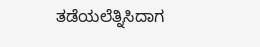ತಡೆಯಲೆತ್ನಿಸಿದಾಗ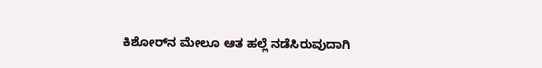ಕಿಶೋರ್‌ನ ಮೇಲೂ ಆತ ಹಲ್ಲೆ ನಡೆಸಿರುವುದಾಗಿ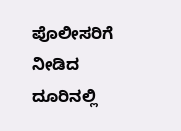ಪೊಲೀಸರಿಗೆ ನೀಡಿದ ದೂರಿನಲ್ಲಿ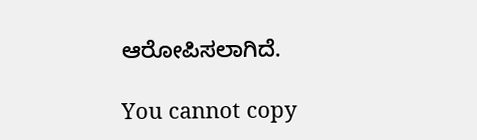ಆರೋಪಿಸಲಾಗಿದೆ.

You cannot copy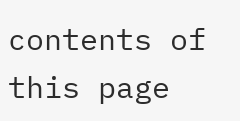contents of this page